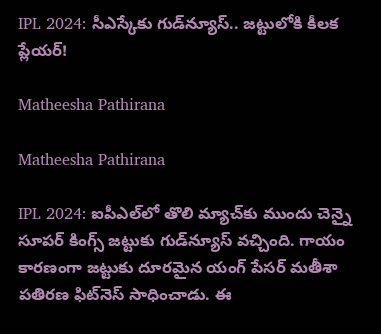IPL 2024: సీఎస్కేకు గుడ్‌న్యూస్‌.. జట్టులోకి కీలక ప్లేయర్!

Matheesha Pathirana

Matheesha Pathirana

IPL 2024: ఐపీఎల్‌లో తొలి మ్యాచ్‌కు ముందు చెన్నై సూపర్‌ కింగ్స్‌ జట్టుకు గుడ్‌న్యూస్ వచ్చింది. గాయం కారణంగా జట్టుకు దూరమైన యంగ్ పేసర్‌ మతీశా పతిరణ ఫిట్‌నెస్ సాధించాడు. ఈ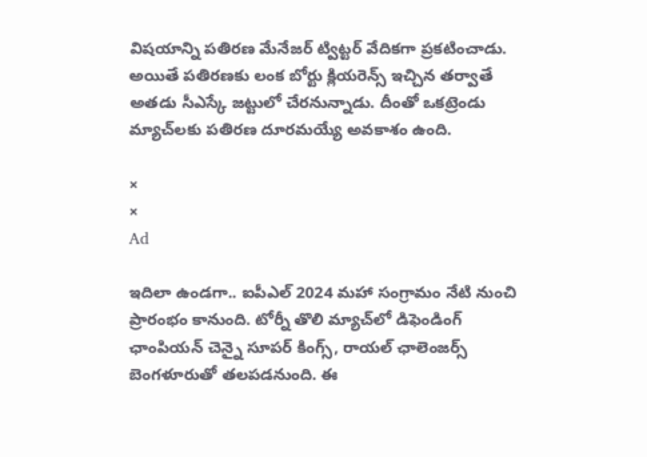విషయాన్ని పతిరణ మేనేజర్‌ ట్విట్టర్‌ వేదికగా ప్రకటించాడు. అయితే పతిరణకు లంక బోర్టు క్లియరెన్స్ ఇచ్చిన తర్వాతే అతడు సీఎస్కే జట్టులో చేరనున్నాడు. దీంతో ఒకట్రెండు మ్యాచ్‌లకు పతిరణ దూరమయ్యే అవకాశం ఉంది.

×
×
Ad

ఇదిలా ఉండగా.. ఐపీఎల్ 2024 మహా సంగ్రామం నేటి నుంచి ప్రారంభం కానుంది. టోర్నీ తొలి మ్యాచ్‌లో డిఫెండింగ్ ఛాంపియన్ చెన్నై సూపర్ కింగ్స్, రాయల్ ఛాలెంజర్స్ బెంగళూరుతో తలపడనుంది. ఈ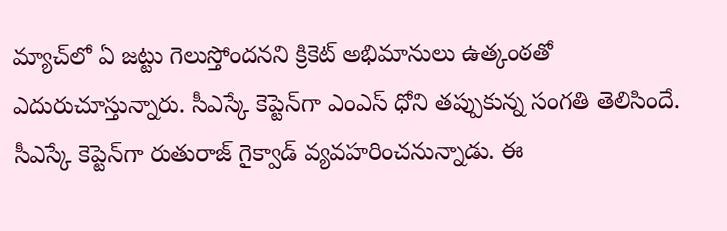మ్యాచ్‌లో ఏ జట్టు గెలుస్తోందనని క్రికెట్‌ అభిమానులు ఉత్కంఠతో ఎదురుచూస్తున్నారు. సీఎస్కే కెప్టెన్‌గా ఎంఎస్‌ ధోని తప్పుకున్న సంగతి తెలిసిందే. సీఎస్కే కెప్టెన్‌గా రుతురాజ్ గైక్వాడ్‌ వ్యవహరించనున్నాడు. ఈ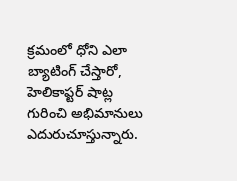క్రమంలో ధోని ఎలా బ్యాటింగ్ చేస్తారో, హెలికాప్టర్‌ షాట్ల గురించి అభిమానులు ఎదురుచూస్తున్నారు.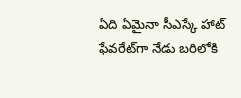ఏది ఏమైనా సీఎస్కే హాట్‌ ఫేవరేట్‌గా నేడు బరిలోకి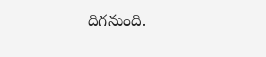దిగనుంది.